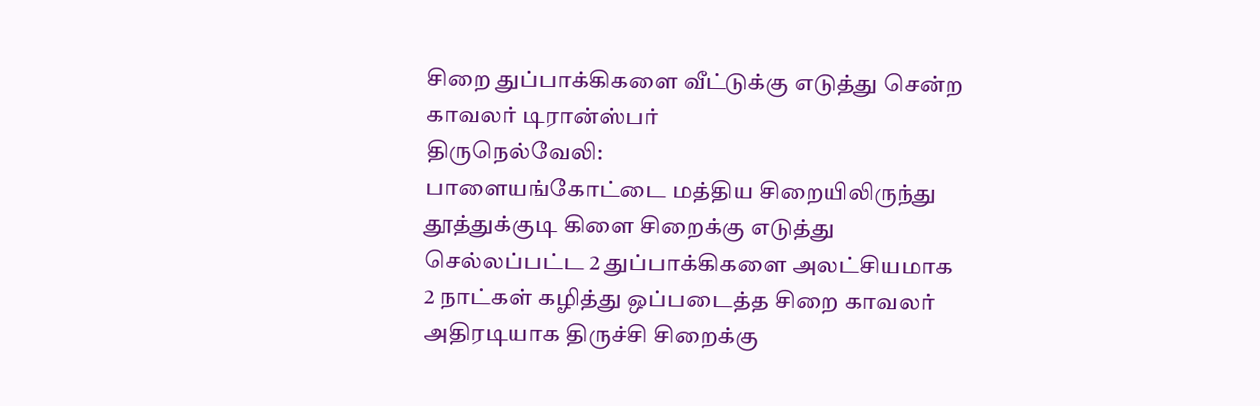சிறை துப்பாக்கிகளை வீட்டுக்கு எடுத்து சென்ற காவலர் டிரான்ஸ்பர்
திருநெல்வேலி:
பாளையங்கோட்டை மத்திய சிறையிலிருந்து தூத்துக்குடி கிளை சிறைக்கு எடுத்து செல்லப்பட்ட 2 துப்பாக்கிகளை அலட்சியமாக 2 நாட்கள் கழித்து ஒப்படைத்த சிறை காவலர் அதிரடியாக திருச்சி சிறைக்கு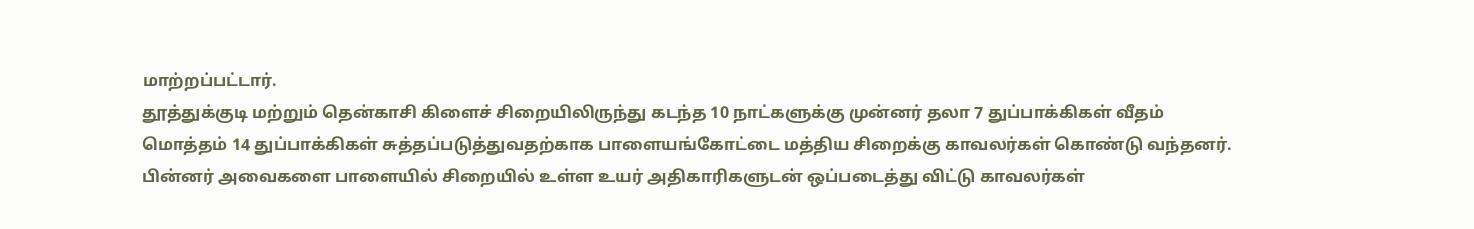மாற்றப்பட்டார்.
தூத்துக்குடி மற்றும் தென்காசி கிளைச் சிறையிலிருந்து கடந்த 10 நாட்களுக்கு முன்னர் தலா 7 துப்பாக்கிகள் வீதம் மொத்தம் 14 துப்பாக்கிகள் சுத்தப்படுத்துவதற்காக பாளையங்கோட்டை மத்திய சிறைக்கு காவலர்கள் கொண்டு வந்தனர்.
பின்னர் அவைகளை பாளையில் சிறையில் உள்ள உயர் அதிகாரிகளுடன் ஒப்படைத்து விட்டு காவலர்கள்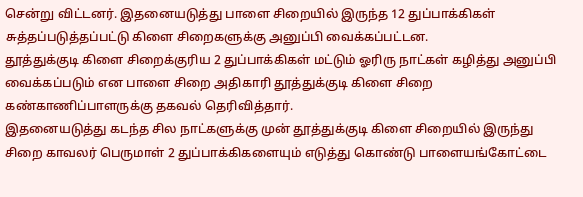சென்று விட்டனர். இதனையடுத்து பாளை சிறையில் இருந்த 12 துப்பாக்கிகள் சுத்தப்படுத்தப்பட்டு கிளை சிறைகளுக்கு அனுப்பி வைக்கப்பட்டன.
தூத்துக்குடி கிளை சிறைக்குரிய 2 துப்பாக்கிகள் மட்டும் ஓரிரு நாட்கள் கழித்து அனுப்பி வைக்கப்படும் என பாளை சிறை அதிகாரி தூத்துக்குடி கிளை சிறை கண்காணிப்பாளருக்கு தகவல் தெரிவித்தார்.
இதனையடுத்து கடந்த சில நாட்களுக்கு முன் தூத்துக்குடி கிளை சிறையில் இருந்து சிறை காவலர் பெருமாள் 2 துப்பாக்கிகளையும் எடுத்து கொண்டு பாளையங்கோட்டை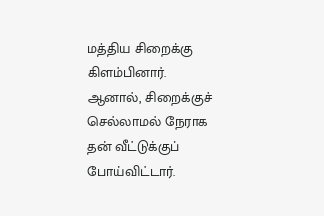மத்திய சிறைக்கு கிளம்பினார்.
ஆனால், சிறைக்குச் செல்லாமல் நேராக தன் வீட்டுக்குப் போய்விட்டார்.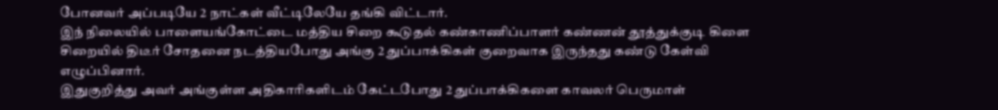போனவர் அப்படியே 2 நாட்கள் வீட்டிலேயே தங்கி விட்டார்.
இந் நிலையில் பாளையங்கோட்டை மத்திய சிறை கூடுதல் கண்காணிப்பாளர் கண்ணன் தூத்துக்குடி கிளை சிறையில் திடீர் சோதனை நடத்தியபோது அங்கு 2 துப்பாக்கிகள் குறைவாக இருந்தது கண்டு கேள்வி எழுப்பினார்.
இதுகுறித்து அவர் அங்குள்ள அதிகாரிகளிடம் கேட்டபோது 2 துப்பாக்கிகளை காவலர் பெருமாள்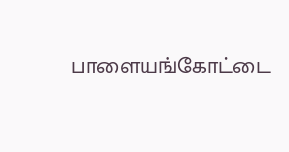பாளையங்கோட்டை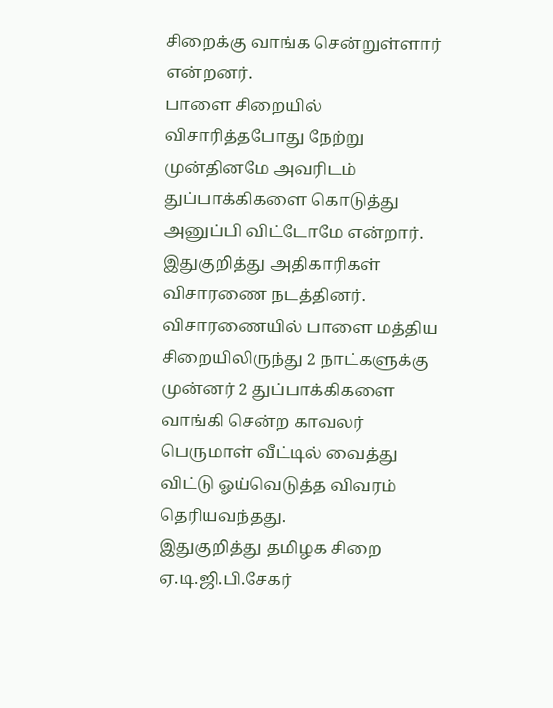சிறைக்கு வாங்க சென்றுள்ளார் என்றனர்.
பாளை சிறையில் விசாரித்தபோது நேற்று முன்தினமே அவரிடம் துப்பாக்கிகளை கொடுத்து அனுப்பி விட்டோமே என்றார்.
இதுகுறித்து அதிகாரிகள் விசாரணை நடத்தினர். விசாரணையில் பாளை மத்திய சிறையிலிருந்து 2 நாட்களுக்கு முன்னர் 2 துப்பாக்கிகளை வாங்கி சென்ற காவலர் பெருமாள் வீட்டில் வைத்து விட்டு ஓய்வெடுத்த விவரம் தெரியவந்தது.
இதுகுறித்து தமிழக சிறை ஏ.டி.ஜி.பி.சேகர்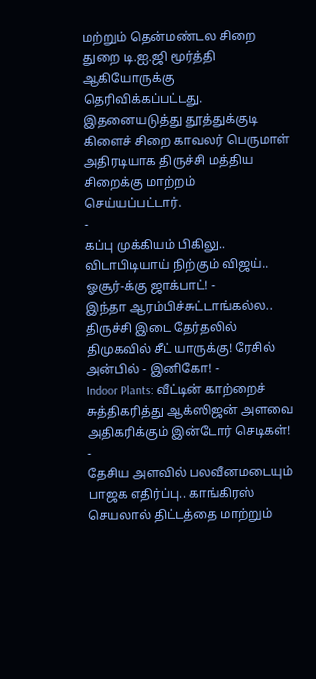மற்றும் தென்மண்டல சிறை துறை டி.ஐ.ஜி மூர்த்தி ஆகியோருக்கு தெரிவிக்கப்பட்டது. இதனையடுத்து தூத்துக்குடி கிளைச் சிறை காவலர் பெருமாள் அதிரடியாக திருச்சி மத்திய சிறைக்கு மாற்றம் செய்யப்பட்டார்.
-
கப்பு முக்கியம் பிகிலு.. விடாபிடியாய் நிற்கும் விஜய்.. ஓசூர்-க்கு ஜாக்பாட்! -
இந்தா ஆரம்பிச்சுட்டாங்கல்ல.. திருச்சி இடை தேர்தலில் திமுகவில் சீட் யாருக்கு! ரேசில் அன்பில் - இனிகோ! -
Indoor Plants: வீட்டின் காற்றைச் சுத்திகரித்து ஆக்ஸிஜன் அளவை அதிகரிக்கும் இன்டோர் செடிகள்! -
தேசிய அளவில் பலவீனமடையும் பாஜக எதிர்ப்பு.. காங்கிரஸ் செயலால் திட்டத்தை மாற்றும்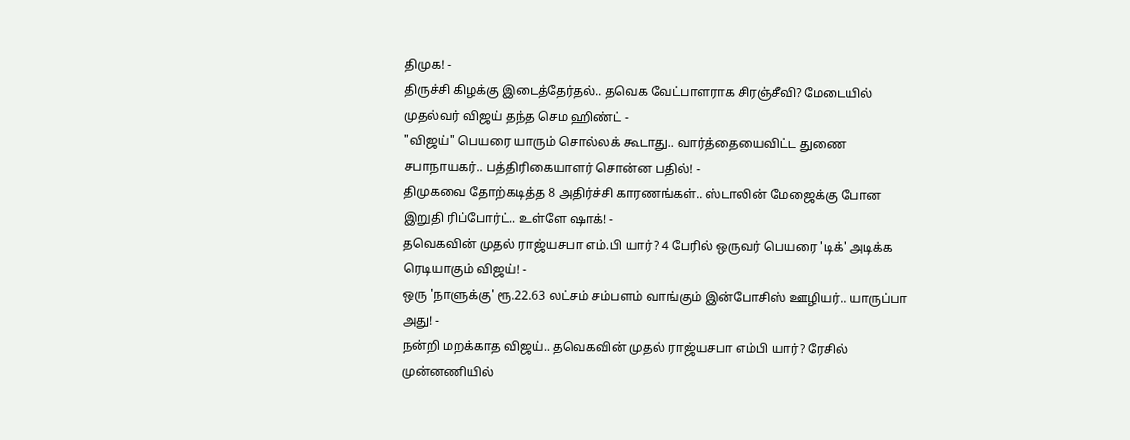திமுக! -
திருச்சி கிழக்கு இடைத்தேர்தல்.. தவெக வேட்பாளராக சிரஞ்சீவி? மேடையில் முதல்வர் விஜய் தந்த செம ஹிண்ட் -
"விஜய்" பெயரை யாரும் சொல்லக் கூடாது.. வார்த்தையைவிட்ட துணை சபாநாயகர்.. பத்திரிகையாளர் சொன்ன பதில்! -
திமுகவை தோற்கடித்த 8 அதிர்ச்சி காரணங்கள்.. ஸ்டாலின் மேஜைக்கு போன இறுதி ரிப்போர்ட்.. உள்ளே ஷாக்! -
தவெகவின் முதல் ராஜ்யசபா எம்.பி யார்? 4 பேரில் ஒருவர் பெயரை 'டிக்' அடிக்க ரெடியாகும் விஜய்! -
ஒரு 'நாளுக்கு' ரூ.22.63 லட்சம் சம்பளம் வாங்கும் இன்போசிஸ் ஊழியர்.. யாருப்பா அது! -
நன்றி மறக்காத விஜய்.. தவெகவின் முதல் ராஜ்யசபா எம்பி யார்? ரேசில் முன்னணியில்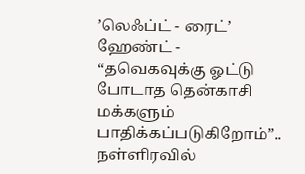’லெஃப்ட் - ரைட்’ ஹேண்ட் -
“தவெகவுக்கு ஓட்டு போடாத தென்காசி மக்களும் பாதிக்கப்படுகிறோம்”.. நள்ளிரவில்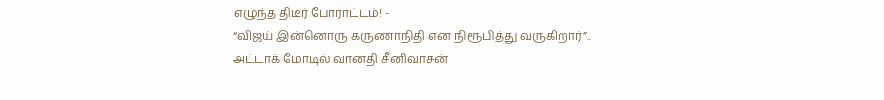எழுந்த திடீர் போராட்டம்! -
“விஜய் இன்னொரு கருணாநிதி என நிரூபித்து வருகிறார்”.. அட்டாக் மோடில் வானதி சீனிவாசன்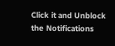Click it and Unblock the Notifications